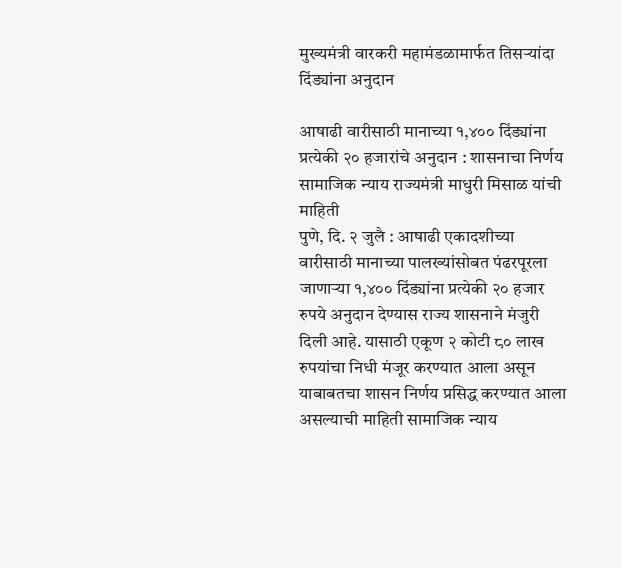मुख्यमंत्री वारकरी महामंडळामार्फत तिसऱ्यांदा दिंड्यांना अनुदान

आषाढी वारीसाठी मानाच्या १,४०० दिंड्यांना प्रत्येकी २० हजारांचे अनुदान : शासनाचा निर्णय
सामाजिक न्याय राज्यमंत्री माधुरी मिसाळ यांची माहिती
पुणे, दि. २ जुलै : आषाढी एकादशीच्या वारीसाठी मानाच्या पालख्यांसोबत पंढरपूरला जाणाऱ्या १,४०० दिंड्यांना प्रत्येकी २० हजार रुपये अनुदान देण्यास राज्य शासनाने मंजुरी दिली आहे. यासाठी एकूण २ कोटी ८० लाख रुपयांचा निधी मंजूर करण्यात आला असून याबाबतचा शासन निर्णय प्रसिद्ध करण्यात आला असल्याची माहिती सामाजिक न्याय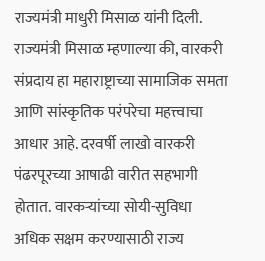राज्यमंत्री माधुरी मिसाळ यांनी दिली.
राज्यमंत्री मिसाळ म्हणाल्या की, वारकरी संप्रदाय हा महाराष्ट्राच्या सामाजिक समता आणि सांस्कृतिक परंपरेचा महत्त्वाचा आधार आहे. दरवर्षी लाखो वारकरी पंढरपूरच्या आषाढी वारीत सहभागी होतात. वारकऱ्यांच्या सोयी-सुविधा अधिक सक्षम करण्यासाठी राज्य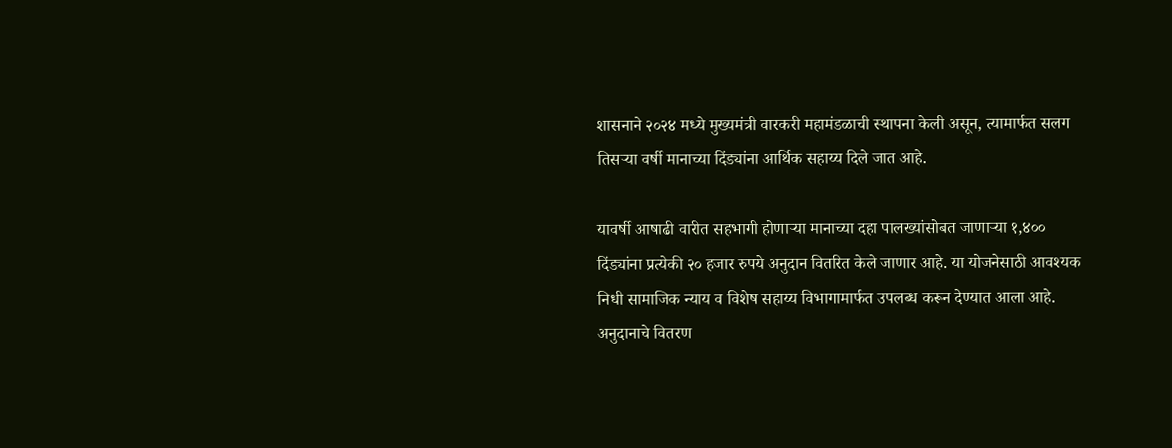शासनाने २०२४ मध्ये मुख्यमंत्री वारकरी महामंडळाची स्थापना केली असून, त्यामार्फत सलग तिसऱ्या वर्षी मानाच्या दिंड्यांना आर्थिक सहाय्य दिले जात आहे.

यावर्षी आषाढी वारीत सहभागी होणाऱ्या मानाच्या दहा पालख्यांसोबत जाणाऱ्या १,४०० दिंड्यांना प्रत्येकी २० हजार रुपये अनुदान वितरित केले जाणार आहे. या योजनेसाठी आवश्यक निधी सामाजिक न्याय व विशेष सहाय्य विभागामार्फत उपलब्ध करून देण्यात आला आहे.
अनुदानाचे वितरण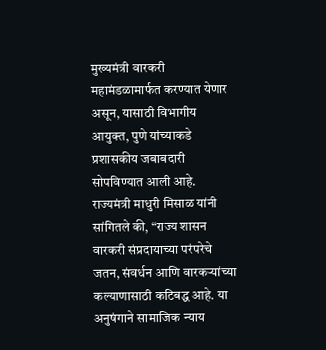मुख्यमंत्री वारकरी महामंडळामार्फत करण्यात येणार असून, यासाठी विभागीय आयुक्त, पुणे यांच्याकडे प्रशासकीय जबाबदारी सोपविण्यात आली आहे.
राज्यमंत्री माधुरी मिसाळ यांनी सांगितले की, “राज्य शासन वारकरी संप्रदायाच्या परंपरेचे जतन, संवर्धन आणि वारकऱ्यांच्या कल्याणासाठी कटिबद्ध आहे. या अनुषंगाने सामाजिक न्याय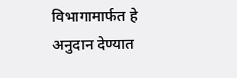विभागामार्फत हे अनुदान देण्यात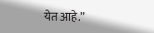येत आहे.”